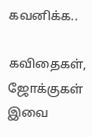கவனிக்க..

கவிதைகள், ஜோக்குகள் இவை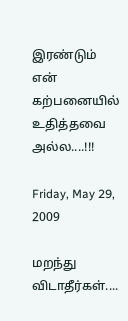இரண்டும் என் கற்பனையில் உதித்தவை அல்ல....!!!

Friday, May 29, 2009

மறந்து விடாதீர்கள்....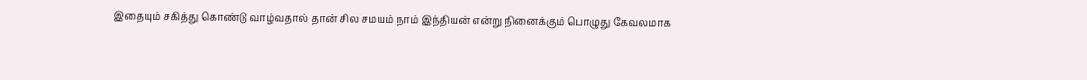இதையும் சகித்து கொண்டு வாழ்வதால் தான் சில சமயம் நாம் இந்தியன் என்று நினைக்கும் பொழுது கேவலமாக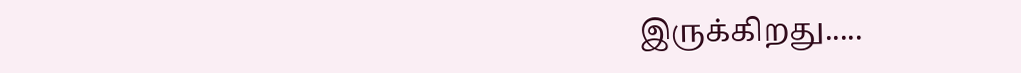இருக்கிறது.....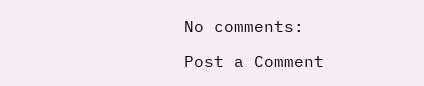No comments:

Post a Comment